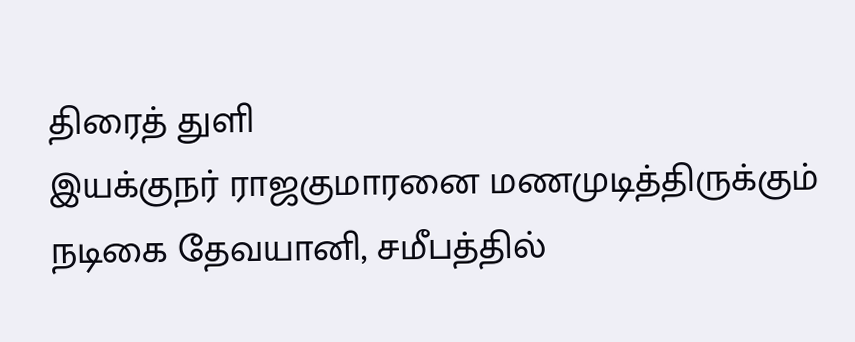திரைத் துளி
இயக்குநர் ராஜகுமாரனை மணமுடித்திருக்கும் நடிகை தேவயானி, சமீபத்தில்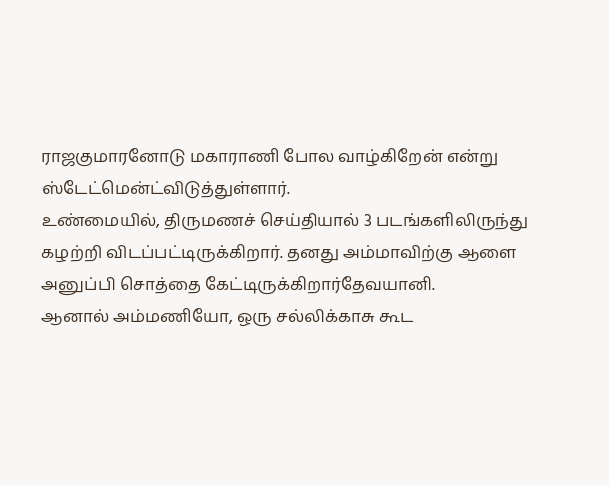ராஜகுமாரனோடு மகாராணி போல வாழ்கிறேன் என்று ஸ்டேட்மென்ட்விடுத்துள்ளார்.
உண்மையில், திருமணச் செய்தியால் 3 படங்களிலிருந்து கழற்றி விடப்பட்டிருக்கிறார். தனது அம்மாவிற்கு ஆளை அனுப்பி சொத்தை கேட்டிருக்கிறார்தேவயானி.
ஆனால் அம்மணியோ, ஒரு சல்லிக்காசு கூட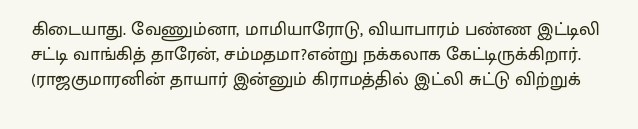கிடையாது. வேணும்னா, மாமியாரோடு, வியாபாரம் பண்ண இட்டிலி சட்டி வாங்கித் தாரேன், சம்மதமா?என்று நக்கலாக கேட்டிருக்கிறார். (ராஜகுமாரனின் தாயார் இன்னும் கிராமத்தில் இட்லி சுட்டு விற்றுக்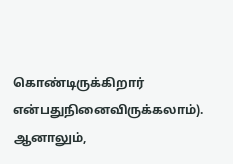கொண்டிருக்கிறார் என்பதுநினைவிருக்கலாம்).
ஆனாலும்,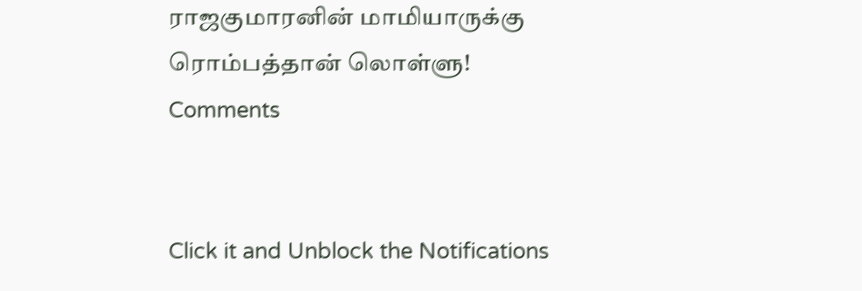ராஜகுமாரனின் மாமியாருக்கு ரொம்பத்தான் லொள்ளு!
Comments


Click it and Unblock the Notifications